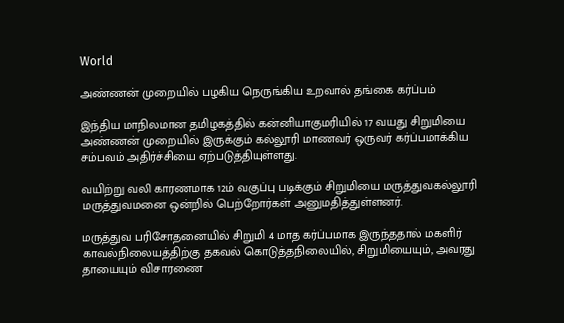World

அண்ணன் முறையில் பழகிய நெருங்கிய உறவால் தங்கை கர்ப்பம்

இந்திய மாநிலமான தமிழகத்தில் கன்னியாகுமரியில் 17 வயது சிறுமியை அண்ணன் முறையில் இருக்கும் கல்லூரி மாணவர் ஒருவர் கர்ப்பமாக்கிய சம்பவம் அதிர்ச்சியை ஏற்படுத்தியுள்ளது.

வயிற்று வலி காரணமாக 12ம் வகுப்பு படிக்கும் சிறுமியை மருத்துவகல்லூரி மருத்துவமனை ஒன்றில் பெற்றோர்கள் அனுமதித்துள்ளனர்.

மருத்துவ பரிசோதனையில் சிறுமி 4 மாத கர்ப்பமாக இருந்ததால் மகளிர் காவல்நிலையத்திற்கு தகவல் கொடுத்தநிலையில், சிறுமியையும், அவரது தாயையும் விசாரணை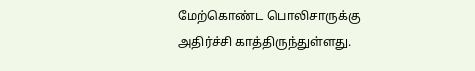மேற்கொண்ட பொலிசாருக்கு அதிர்ச்சி காத்திருந்துள்ளது.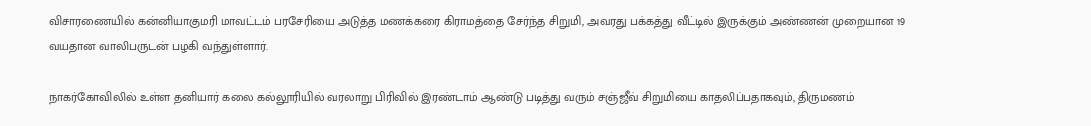விசாரணையில் கன்னியாகுமரி மாவட்டம் பரசேரியை அடுத்த மணக்கரை கிராமத்தை சேர்ந்த சிறுமி, அவரது பக்கத்து வீட்டில் இருக்கும் அண்ணன் முறையான 19 வயதான வாலிபருடன் பழகி வந்துள்ளார்.

நாகர்கோவிலில் உள்ள தனியார் கலை கல்லூரியில் வரலாறு பிரிவில் இரண்டாம் ஆண்டு படித்து வரும் சஞ்ஜீவ் சிறுமியை காதலிப்பதாகவும், திருமணம்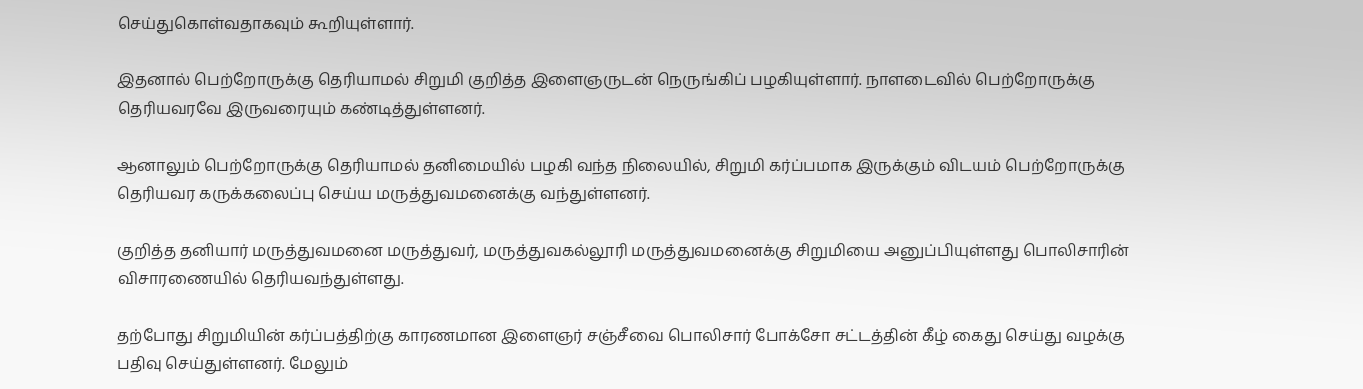செய்துகொள்வதாகவும் கூறியுள்ளார்.

இதனால் பெற்றோருக்கு தெரியாமல் சிறுமி குறித்த இளைஞருடன் நெருங்கிப் பழகியுள்ளார். நாளடைவில் பெற்றோருக்கு தெரியவரவே இருவரையும் கண்டித்துள்ளனர்.

ஆனாலும் பெற்றோருக்கு தெரியாமல் தனிமையில் பழகி வந்த நிலையில், சிறுமி கர்ப்பமாக இருக்கும் விடயம் பெற்றோருக்கு தெரியவர கருக்கலைப்பு செய்ய மருத்துவமனைக்கு வந்துள்ளனர்.

குறித்த தனியார் மருத்துவமனை மருத்துவர், மருத்துவகல்லூரி மருத்துவமனைக்கு சிறுமியை அனுப்பியுள்ளது பொலிசாரின் விசாரணையில் தெரியவந்துள்ளது.

தற்போது சிறுமியின் கர்ப்பத்திற்கு காரணமான இளைஞர் சஞ்சீவை பொலிசார் போக்சோ சட்டத்தின் கீழ் கைது செய்து வழக்கு பதிவு செய்துள்ளனர். மேலும்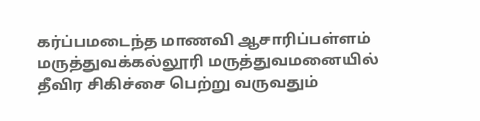கர்ப்பமடைந்த மாணவி ஆசாரிப்பள்ளம் மருத்துவக்கல்லூரி மருத்துவமனையில் தீவிர சிகிச்சை பெற்று வருவதும்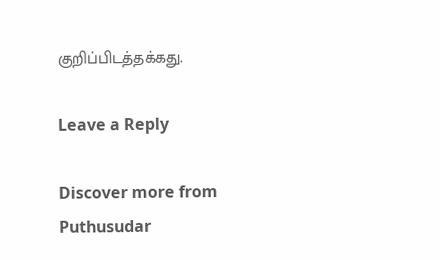குறிப்பிடத்தக்கது.

Leave a Reply

Discover more from Puthusudar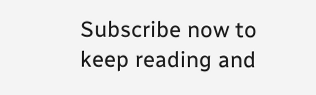Subscribe now to keep reading and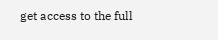get access to the full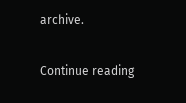archive.

Continue reading